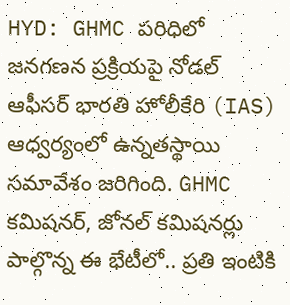HYD: GHMC పరిధిలో జనగణన ప్రక్రియపై నోడల్ ఆఫీసర్ భారతి హోలీకేరి (IAS) ఆధ్వర్యంలో ఉన్నతస్థాయి సమావేశం జరిగింది. GHMC కమిషనర్, జోనల్ కమిషనర్లు పాల్గొన్న ఈ భేటీలో.. ప్రతి ఇంటికి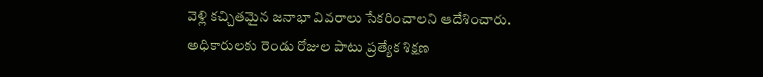వెళ్లి కచ్చితమైన జనాభా వివరాలు సేకరించాలని ఆదేశించారు. అధికారులకు రెండు రోజుల పాటు ప్రత్యేక శిక్షణ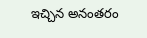ఇచ్చిన అనంతరం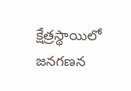క్షేత్రస్థాయిలో జనగణన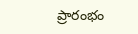ప్రారంభం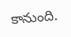కానుంది.